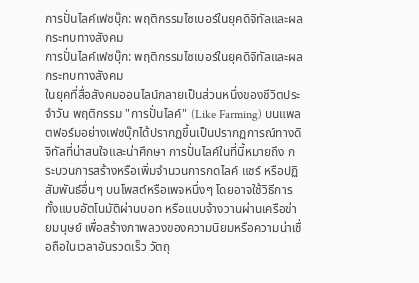การปั่นไลค์เฟซบุ๊ก: พฤติกรรมไซเบอร์ในยุคดิจิทัลและผลกระทบทางสังคม
การปั่นไลค์เฟซบุ๊ก: พฤติกรรมไซเบอร์ในยุคดิจิทัลและผลกระทบทางสังคม
ในยุคที่สื่อสังคมออนไลน์กลายเป็นส่วนหนึ่งของชีวิตประจำวัน พฤติกรรม "การปั่นไลค์" (Like Farming) บนแพลตฟอร์มอย่างเฟซบุ๊กได้ปรากฏขึ้นเป็นปรากฏการณ์ทางดิจิทัลที่น่าสนใจและน่าศึกษา การปั่นไลค์ในที่นี้หมายถึง กระบวนการสร้างหรือเพิ่มจำนวนการกดไลค์ แชร์ หรือปฏิสัมพันธ์อื่นๆ บนโพสต์หรือเพจหนึ่งๆ โดยอาจใช้วิธีการทั้งแบบอัตโนมัติผ่านบอท หรือแบบจ้างวานผ่านเครือข่ายมนุษย์ เพื่อสร้างภาพลวงของความนิยมหรือความน่าเชื่อถือในเวลาอันรวดเร็ว วัตถุ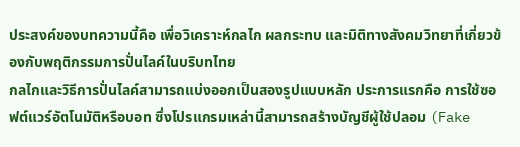ประสงค์ของบทความนี้คือ เพื่อวิเคราะห์กลไก ผลกระทบ และมิติทางสังคมวิทยาที่เกี่ยวข้องกับพฤติกรรมการปั่นไลค์ในบริบทไทย
กลไกและวิธีการปั่นไลค์สามารถแบ่งออกเป็นสองรูปแบบหลัก ประการแรกคือ การใช้ซอฟต์แวร์อัตโนมัติหรือบอท ซึ่งโปรแกรมเหล่านี้สามารถสร้างบัญชีผู้ใช้ปลอม (Fake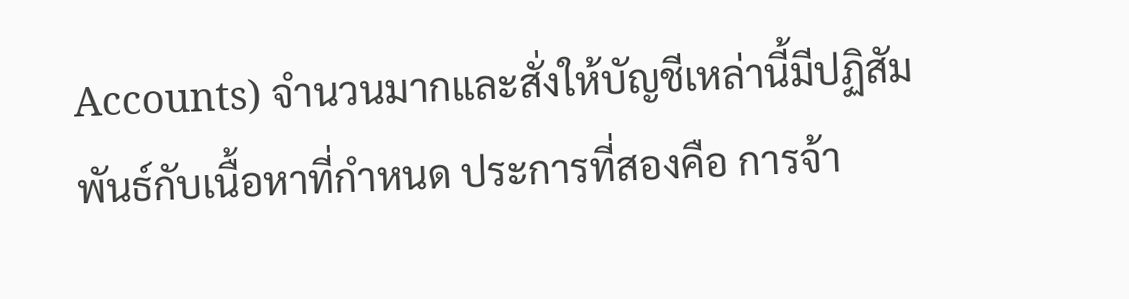Accounts) จำนวนมากและสั่งให้บัญชีเหล่านี้มีปฏิสัมพันธ์กับเนื้อหาที่กำหนด ประการที่สองคือ การจ้า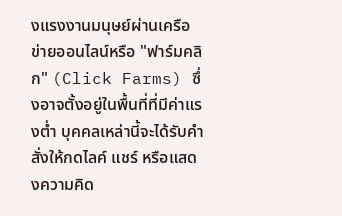งแรงงานมนุษย์ผ่านเครือข่ายออนไลน์หรือ "ฟาร์มคลิก" (Click Farms) ซึ่งอาจตั้งอยู่ในพื้นที่ที่มีค่าแรงต่ำ บุคคลเหล่านี้จะได้รับคำสั่งให้กดไลค์ แชร์ หรือแสดงความคิด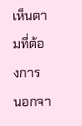เห็นตามที่ต้องการ นอกจา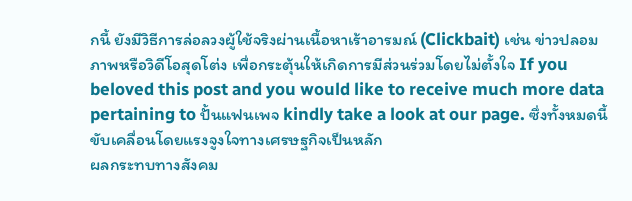กนี้ ยังมีวิธีการล่อลวงผู้ใช้จริงผ่านเนื้อหาเร้าอารมณ์ (Clickbait) เช่น ข่าวปลอม ภาพหรือวิดีโอสุดโต่ง เพื่อกระตุ้นให้เกิดการมีส่วนร่วมโดยไม่ตั้งใจ If you beloved this post and you would like to receive much more data pertaining to ปั้นแฟนเพจ kindly take a look at our page. ซึ่งทั้งหมดนี้ขับเคลื่อนโดยแรงจูงใจทางเศรษฐกิจเป็นหลัก
ผลกระทบทางสังคม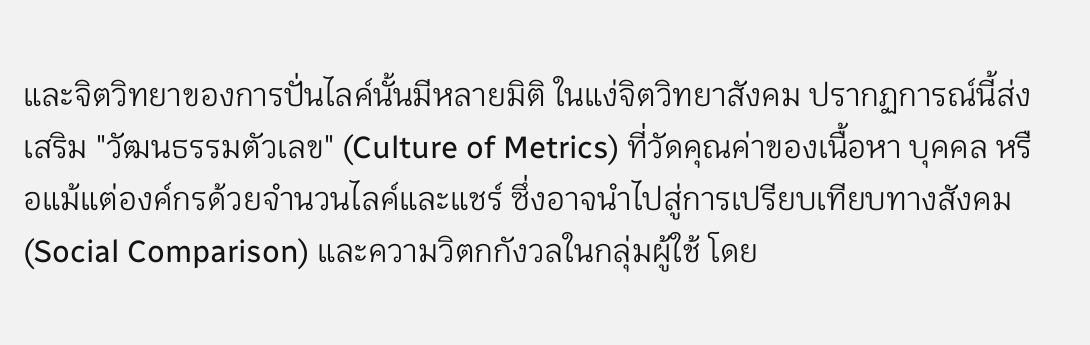และจิตวิทยาของการปั่นไลค์นั้นมีหลายมิติ ในแง่จิตวิทยาสังคม ปรากฏการณ์นี้ส่งเสริม "วัฒนธรรมตัวเลข" (Culture of Metrics) ที่วัดคุณค่าของเนื้อหา บุคคล หรือแม้แต่องค์กรด้วยจำนวนไลค์และแชร์ ซึ่งอาจนำไปสู่การเปรียบเทียบทางสังคม (Social Comparison) และความวิตกกังวลในกลุ่มผู้ใช้ โดย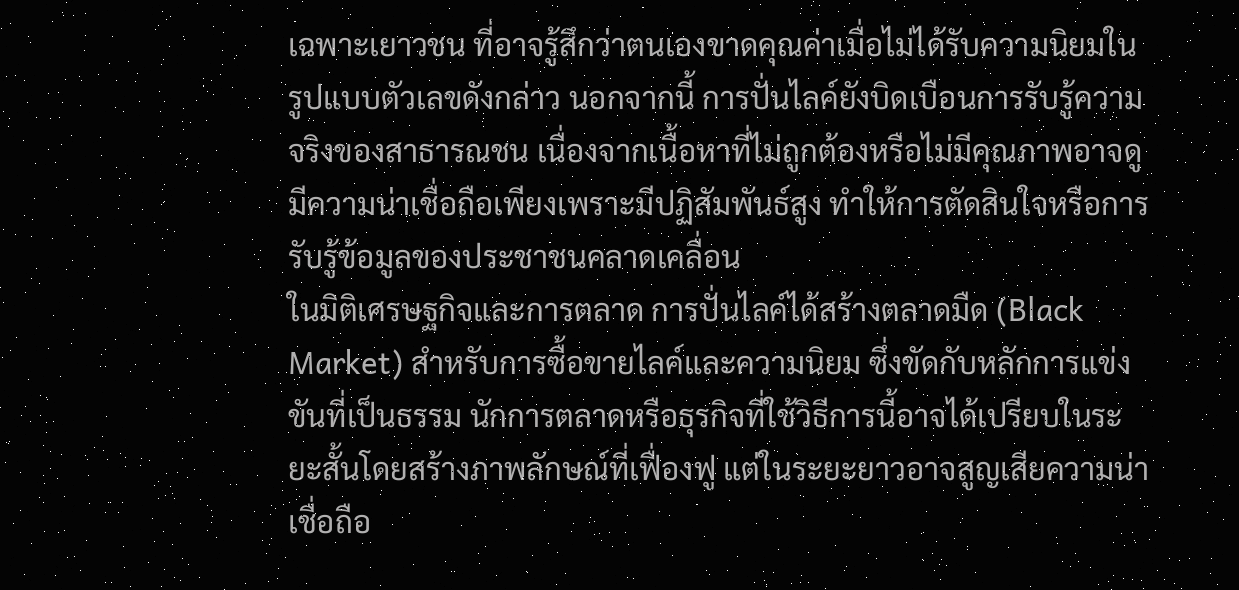เฉพาะเยาวชน ที่อาจรู้สึกว่าตนเองขาดคุณค่าเมื่อไม่ได้รับความนิยมในรูปแบบตัวเลขดังกล่าว นอกจากนี้ การปั่นไลค์ยังบิดเบือนการรับรู้ความจริงของสาธารณชน เนื่องจากเนื้อหาที่ไม่ถูกต้องหรือไม่มีคุณภาพอาจดูมีความน่าเชื่อถือเพียงเพราะมีปฏิสัมพันธ์สูง ทำให้การตัดสินใจหรือการรับรู้ข้อมูลของประชาชนคลาดเคลื่อน
ในมิติเศรษฐกิจและการตลาด การปั่นไลค์ได้สร้างตลาดมืด (Black Market) สำหรับการซื้อขายไลค์และความนิยม ซึ่งขัดกับหลักการแข่งขันที่เป็นธรรม นักการตลาดหรือธุรกิจที่ใช้วิธีการนี้อาจได้เปรียบในระยะสั้นโดยสร้างภาพลักษณ์ที่เฟื่องฟู แต่ในระยะยาวอาจสูญเสียความน่าเชื่อถือ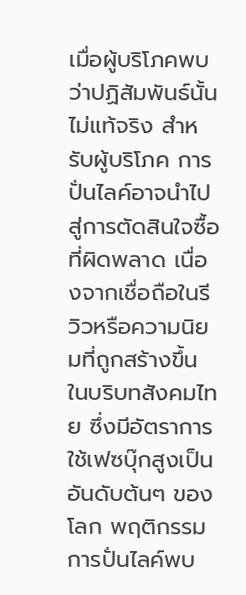เมื่อผู้บริโภคพบว่าปฏิสัมพันธ์นั้นไม่แท้จริง สำหรับผู้บริโภค การปั่นไลค์อาจนำไปสู่การตัดสินใจซื้อที่ผิดพลาด เนื่องจากเชื่อถือในรีวิวหรือความนิยมที่ถูกสร้างขึ้น
ในบริบทสังคมไทย ซึ่งมีอัตราการใช้เฟซบุ๊กสูงเป็นอันดับต้นๆ ของโลก พฤติกรรมการปั่นไลค์พบ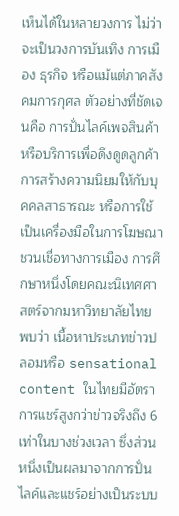เห็นได้ในหลายวงการ ไม่ว่าจะเป็นวงการบันเทิง การเมือง ธุรกิจ หรือแม้แต่ภาคสังคมการกุศล ตัวอย่างที่ชัดเจนคือ การปั่นไลค์เพจสินค้าหรือบริการเพื่อดึงดูดลูกค้า การสร้างความนิยมให้กับบุคคลสาธารณะ หรือการใช้เป็นเครื่องมือในการโฆษณาชวนเชื่อทางการเมือง การศึกษาหนึ่งโดยคณะนิเทศศาสตร์จากมหาวิทยาลัยไทย พบว่า เนื้อหาประเภทข่าวปลอมหรือ sensational content ในไทยมีอัตราการแชร์สูงกว่าข่าวจริงถึง 6 เท่าในบางช่วงเวลา ซึ่งส่วนหนึ่งเป็นผลมาจากการปั่นไลค์และแชร์อย่างเป็นระบบ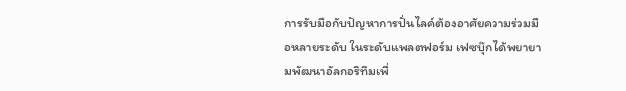การรับมือกับปัญหาการปั่นไลค์ต้องอาศัยความร่วมมือหลายระดับ ในระดับแพลตฟอร์ม เฟซบุ๊กได้พยายามพัฒนาอัลกอริทึมเพื่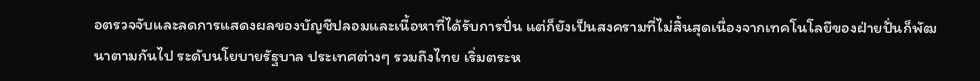อตรวจจับและลดการแสดงผลของบัญชีปลอมและเนื้อหาที่ได้รับการปั่น แต่ก็ยังเป็นสงครามที่ไม่สิ้นสุดเนื่องจากเทคโนโลยีของฝ่ายปั่นก็พัฒนาตามกันไป ระดับนโยบายรัฐบาล ประเทศต่างๆ รวมถึงไทย เริ่มตระห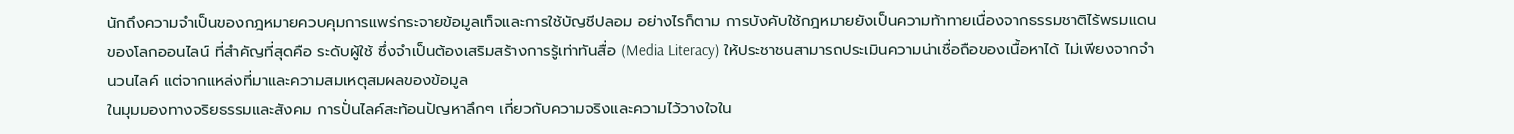นักถึงความจำเป็นของกฎหมายควบคุมการแพร่กระจายข้อมูลเท็จและการใช้บัญชีปลอม อย่างไรก็ตาม การบังคับใช้กฎหมายยังเป็นความท้าทายเนื่องจากธรรมชาติไร้พรมแดนของโลกออนไลน์ ที่สำคัญที่สุดคือ ระดับผู้ใช้ ซึ่งจำเป็นต้องเสริมสร้างการรู้เท่าทันสื่อ (Media Literacy) ให้ประชาชนสามารถประเมินความน่าเชื่อถือของเนื้อหาได้ ไม่เพียงจากจำนวนไลค์ แต่จากแหล่งที่มาและความสมเหตุสมผลของข้อมูล
ในมุมมองทางจริยธรรมและสังคม การปั่นไลค์สะท้อนปัญหาลึกๆ เกี่ยวกับความจริงและความไว้วางใจใน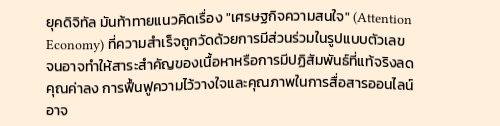ยุคดิจิทัล มันท้าทายแนวคิดเรื่อง "เศรษฐกิจความสนใจ" (Attention Economy) ที่ความสำเร็จถูกวัดด้วยการมีส่วนร่วมในรูปแบบตัวเลข จนอาจทำให้สาระสำคัญของเนื้อหาหรือการมีปฏิสัมพันธ์ที่แท้จริงลดคุณค่าลง การฟื้นฟูความไว้วางใจและคุณภาพในการสื่อสารออนไลน์อาจ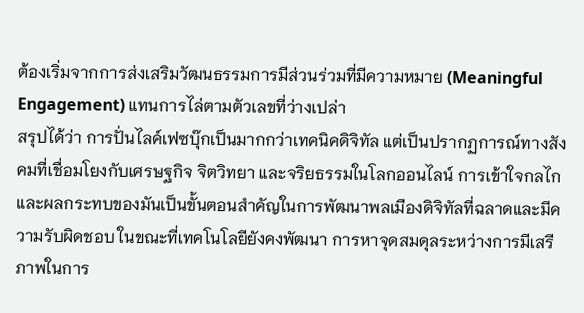ต้องเริ่มจากการส่งเสริมวัฒนธรรมการมีส่วนร่วมที่มีความหมาย (Meaningful Engagement) แทนการไล่ตามตัวเลขที่ว่างเปล่า
สรุปได้ว่า การปั่นไลค์เฟซบุ๊กเป็นมากกว่าเทคนิคดิจิทัล แต่เป็นปรากฏการณ์ทางสังคมที่เชื่อมโยงกับเศรษฐกิจ จิตวิทยา และจริยธรรมในโลกออนไลน์ การเข้าใจกลไกและผลกระทบของมันเป็นขั้นตอนสำคัญในการพัฒนาพลเมืองดิจิทัลที่ฉลาดและมีความรับผิดชอบ ในขณะที่เทคโนโลยียังคงพัฒนา การหาจุดสมดุลระหว่างการมีเสรีภาพในการ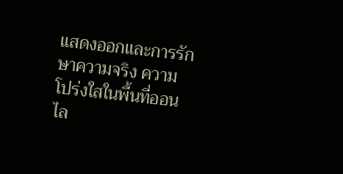แสดงออกและการรักษาความจริง ความโปร่งใสในพื้นที่ออนไล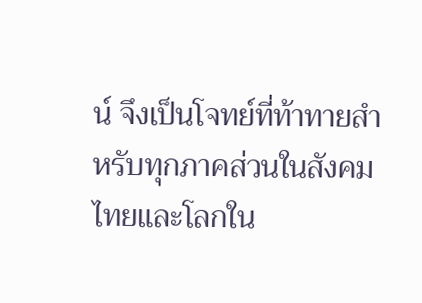น์ จึงเป็นโจทย์ที่ท้าทายสำหรับทุกภาคส่วนในสังคมไทยและโลกใน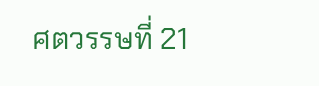ศตวรรษที่ 21